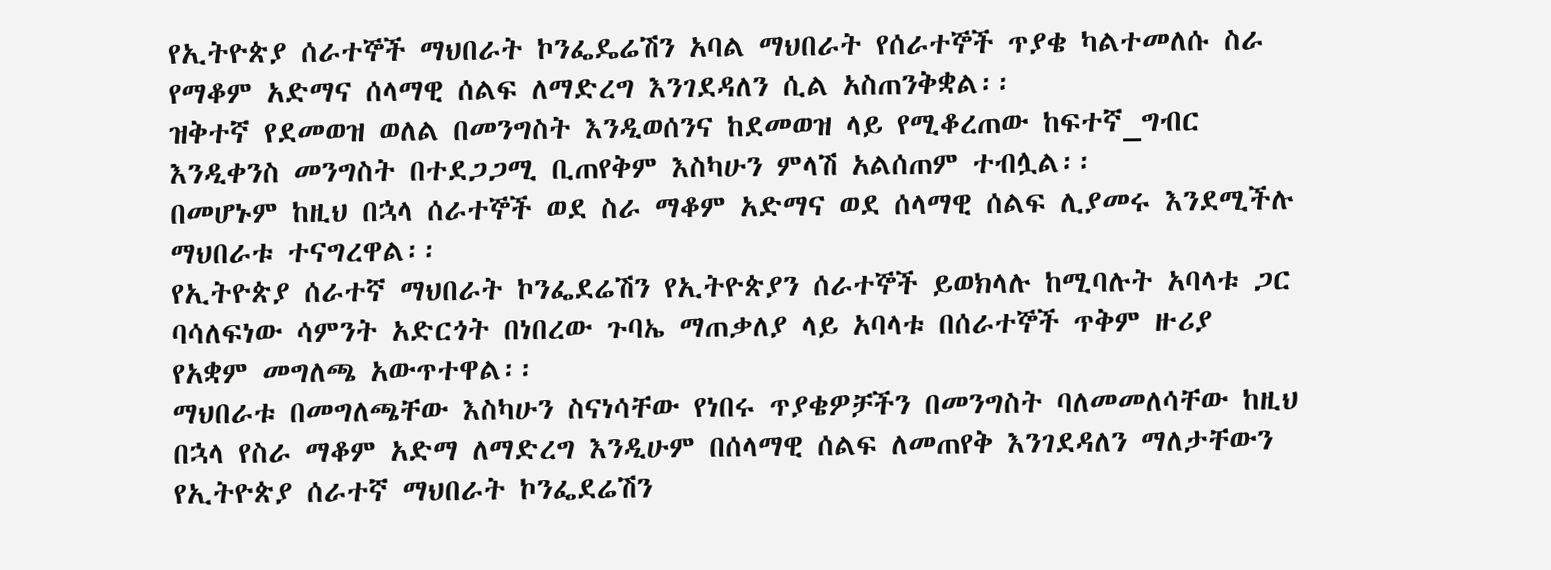የኢትዮጵያ ሰራተኞች ማህበራት ኮንፌዴሬሽን አባል ማህበራት የሰራተኞች ጥያቄ ካልተመለሱ ስራ የማቆም አድማና ሰላማዊ ሰልፍ ለማድረግ እንገደዳለን ሲል አስጠንቅቋል፡፡
ዝቅተኛ የደመወዝ ወለል በመንግስት እንዲወሰንና ከደመወዝ ላይ የሚቆረጠው ከፍተኛ_ግብር እንዲቀንስ መንግስት በተደጋጋሚ ቢጠየቅም እስካሁን ምላሽ አልሰጠም ተብሏል፡፡
በመሆኑም ከዚህ በኋላ ሰራተኞች ወደ ስራ ማቆም አድማና ወደ ሰላማዊ ሰልፍ ሊያመሩ እንደሚችሉ ማህበራቱ ተናግረዋል፡፡
የኢትዮጵያ ሰራተኛ ማህበራት ኮንፌደሬሽን የኢትዮጵያን ሰራተኞች ይወክላሉ ከሚባሉት አባላቱ ጋር ባሳለፍነው ሳምንት አድርጎት በነበረው ጉባኤ ማጠቃለያ ላይ አባላቱ በሰራተኞች ጥቅም ዙሪያ የአቋም መግለጫ አውጥተዋል፡፡
ማህበራቱ በመግለጫቸው እስካሁን ስናነሳቸው የነበሩ ጥያቄዎቻችን በመንግስት ባለመመለሳቸው ከዚህ በኋላ የስራ ማቆም አድማ ለማድረግ እንዲሁም በሰላማዊ ሰልፍ ለመጠየቅ እንገደዳለን ማለታቸውን የኢትዮጵያ ሰራተኛ ማህበራት ኮንፌደሬሽን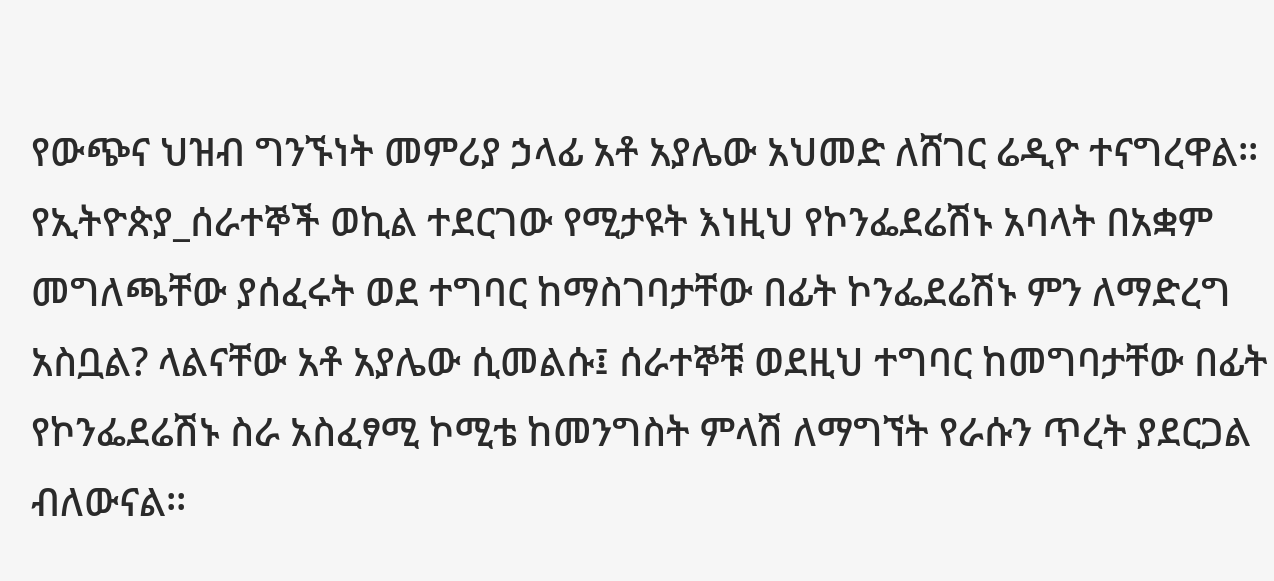የውጭና ህዝብ ግንኙነት መምሪያ ኃላፊ አቶ አያሌው አህመድ ለሸገር ሬዲዮ ተናግረዋል፡፡
የኢትዮጵያ_ሰራተኞች ወኪል ተደርገው የሚታዩት እነዚህ የኮንፌደሬሽኑ አባላት በአቋም መግለጫቸው ያሰፈሩት ወደ ተግባር ከማስገባታቸው በፊት ኮንፌደሬሽኑ ምን ለማድረግ አስቧል? ላልናቸው አቶ አያሌው ሲመልሱ፤ ሰራተኞቹ ወደዚህ ተግባር ከመግባታቸው በፊት የኮንፌደሬሽኑ ስራ አስፈፃሚ ኮሚቴ ከመንግስት ምላሽ ለማግኘት የራሱን ጥረት ያደርጋል ብለውናል፡፡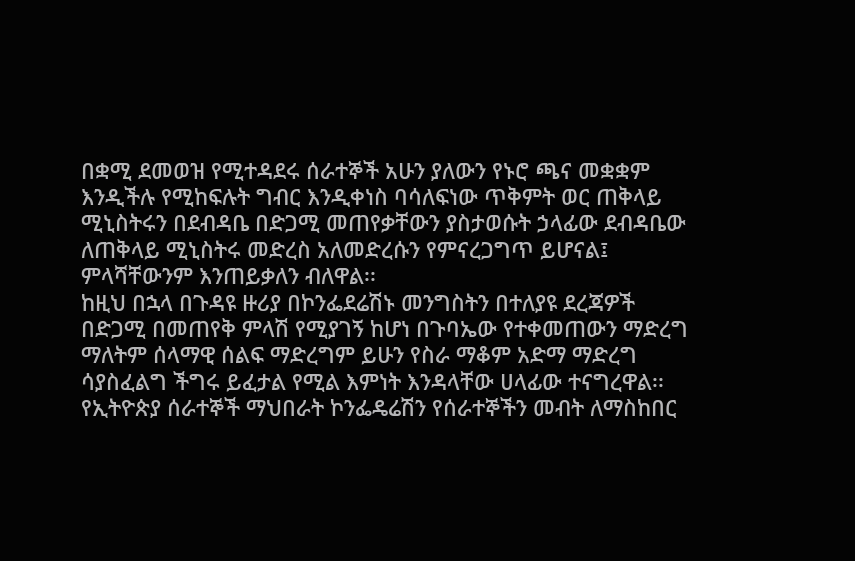በቋሚ ደመወዝ የሚተዳደሩ ሰራተኞች አሁን ያለውን የኑሮ ጫና መቋቋም እንዲችሉ የሚከፍሉት ግብር እንዲቀነስ ባሳለፍነው ጥቅምት ወር ጠቅላይ ሚኒስትሩን በደብዳቤ በድጋሚ መጠየቃቸውን ያስታወሱት ኃላፊው ደብዳቤው ለጠቅላይ ሚኒስትሩ መድረስ አለመድረሱን የምናረጋግጥ ይሆናል፤ ምላሻቸውንም እንጠይቃለን ብለዋል፡፡
ከዚህ በኋላ በጉዳዩ ዙሪያ በኮንፌደሬሽኑ መንግስትን በተለያዩ ደረጃዎች በድጋሚ በመጠየቅ ምላሽ የሚያገኝ ከሆነ በጉባኤው የተቀመጠውን ማድረግ ማለትም ሰላማዊ ሰልፍ ማድረግም ይሁን የስራ ማቆም አድማ ማድረግ ሳያስፈልግ ችግሩ ይፈታል የሚል እምነት እንዳላቸው ሀላፊው ተናግረዋል፡፡
የኢትዮጵያ ሰራተኞች ማህበራት ኮንፌዴሬሽን የሰራተኞችን መብት ለማስከበር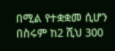በሚል የተቋቋመ ሲሆን በስሩም ከ2 ሺህ 300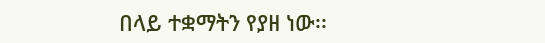በላይ ተቋማትን የያዘ ነው፡፡